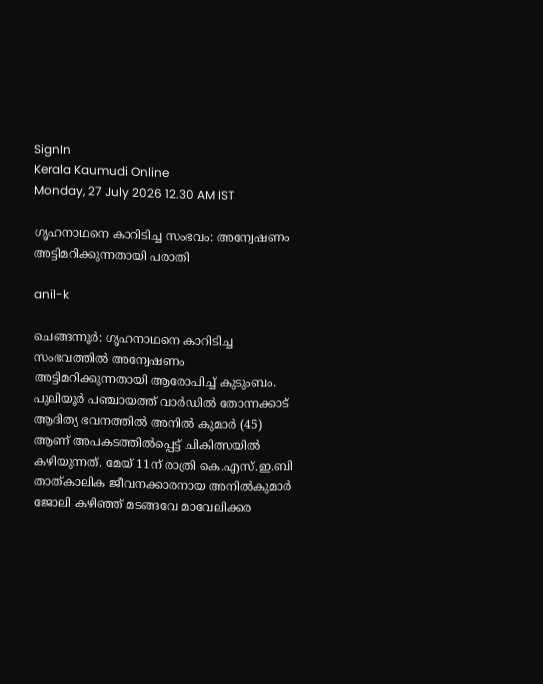SignIn
Kerala Kaumudi Online
Monday, 27 July 2026 12.30 AM IST

ഗൃഹനാഥനെ കാറിടിച്ച സംഭവം: അന്വേഷണം അട്ടിമറിക്കുന്നതായി പരാതി

anil-k

ചെങ്ങന്നൂ‌ർ: ഗൃഹനാഥനെ കാറിടിച്ച സംഭവത്തിൽ അന്വേഷണം അട്ടിമറിക്കുന്നതായി ആരോപിച്ച് കുടുംബം. പുലിയൂർ പഞ്ചായത്ത് വാർഡിൽ തോന്നക്കാട് ആദിത്യ ഭവനത്തിൽ അനിൽ കുമാർ (45) ആണ് അപകടത്തിൽപ്പെട്ട് ചികിത്സയിൽ കഴിയുന്നത്. മേയ് 11ന് രാത്രി കെ.എസ്.ഇ.ബി താത്കാലിക ജീവനക്കാരനായ അനിൽകുമാർ ജോലി കഴിഞ്ഞ് മടങ്ങവേ മാവേലിക്കര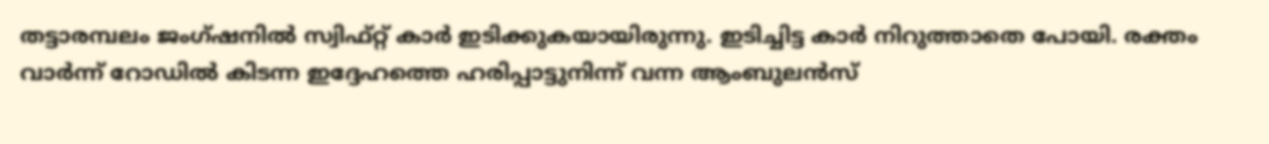തട്ടാരമ്പലം ജംഗ്ഷനിൽ സ്വിഫ്റ്റ് കാർ ഇടിക്കുകയായിരുന്നു. ഇടിച്ചിട്ട കാർ നിറുത്താതെ പോയി. രക്തം വാർന്ന് റോഡിൽ കിടന്ന ഇദ്ദേഹത്തെ ഹരിപ്പാട്ടുനിന്ന് വന്ന ആംബുലൻസ്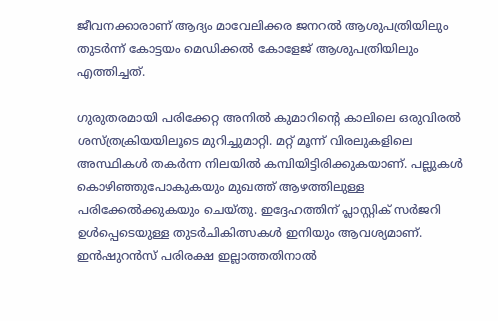ജീവനക്കാരാണ് ആദ്യം മാവേലിക്കര ജനറൽ ആശുപത്രിയിലും തുടർന്ന് കോട്ടയം മെഡിക്കൽ കോളേജ് ആശുപത്രിയിലും എത്തിച്ചത്.

ഗുരുതരമായി പരിക്കേറ്റ അനിൽ കുമാറിന്റെ കാലിലെ ഒരുവിരൽ ശസ്ത്രക്രിയയിലൂടെ മുറിച്ചുമാറ്റി. മറ്റ് മൂന്ന് വിരലുകളിലെ അസ്ഥികൾ തകർന്ന നിലയിൽ കമ്പിയിട്ടിരിക്കുകയാണ്. പല്ലുകൾ കൊഴിഞ്ഞുപോകുകയും മുഖത്ത് ആഴത്തിലുള്ള പരിക്കേൽക്കുകയും ചെയ്തു. ഇദ്ദേഹത്തിന് പ്ലാസ്റ്റിക് സർജറി ഉൾപ്പെടെയുള്ള തുടർചികിത്സകൾ ഇനിയും ആവശ്യമാണ്. ഇൻഷുറൻസ് പരിരക്ഷ ഇല്ലാത്തതിനാൽ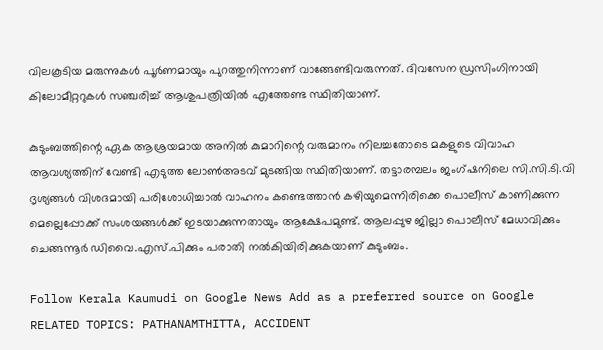വിലകൂടിയ മരുന്നുകൾ പൂർണമായും പുറത്തുനിന്നാണ് വാങ്ങേണ്ടിവരുന്നത്. ദിവസേന ഡ്രസിംഗിനായി കിലോമീറ്ററുകൾ സഞ്ചരിച്ച് ആശുപത്രിയിൽ എത്തേണ്ട സ്ഥിതിയാണ്.

കുടുംബത്തിന്റെ ഏക ആശ്രയമായ അനിൽ കുമാറിന്റെ വരുമാനം നിലച്ചതോടെ മകളുടെ വിവാഹ ആവശ്യത്തിന് വേണ്ടി എടുത്ത ലോൺഅടവ് മുടങ്ങിയ സ്ഥിതിയാണ്. തട്ടാരമ്പലം ജംഗ്ഷനിലെ സി.സി.ടി.വി ദൃശ്യങ്ങൾ വിശദമായി പരിശോധിച്ചാൽ വാഹനം കണ്ടെത്താൻ കഴിയുമെന്നിരിക്കെ പൊലീസ് കാണിക്കുന്ന മെല്ലെപ്പോക്ക് സംശയങ്ങൾക്ക് ഇടയാക്കുന്നതായും ആക്ഷേപമുണ്ട്. ആലപ്പുഴ ജില്ലാ പൊലീസ് മേധാവിക്കും ചെങ്ങന്നൂർ ഡിവൈ.എസ്.പിക്കും പരാതി നൽകിയിരിക്കുകയാണ് കുടുംബം.

Follow Kerala Kaumudi on Google News Add as a preferred source on Google
RELATED TOPICS: PATHANAMTHITTA, ACCIDENT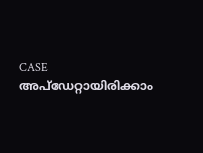CASE
അപ്ഡേറ്റായിരിക്കാം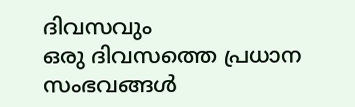ദിവസവും
ഒരു ദിവസത്തെ പ്രധാന സംഭവങ്ങൾ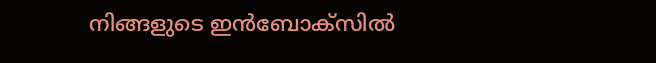നിങ്ങളുടെ ഇൻബോക്സിൽ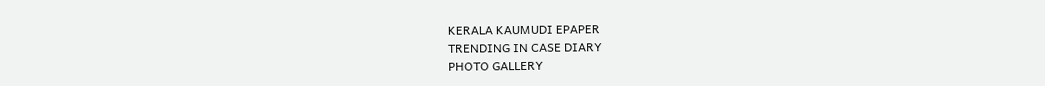KERALA KAUMUDI EPAPER
TRENDING IN CASE DIARY
PHOTO GALLERY